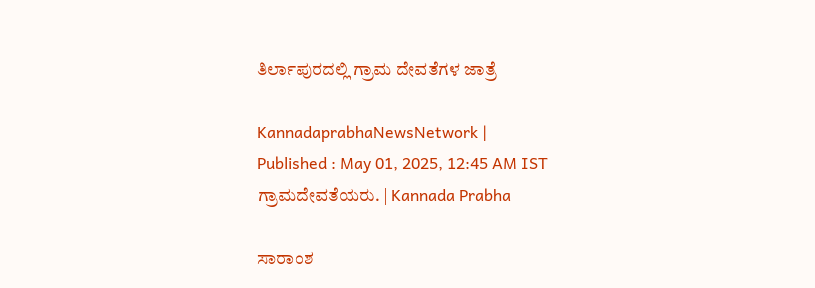ತಿರ್ಲಾಪುರದಲ್ಲಿ ಗ್ರಾಮ ದೇವತೆಗಳ ಜಾತ್ರೆ

KannadaprabhaNewsNetwork |
Published : May 01, 2025, 12:45 AM IST
ಗ್ರಾಮದೇವತೆಯರು. | Kannada Prabha

ಸಾರಾಂಶ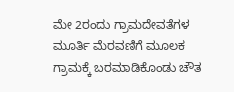ಮೇ 2ರಂದು ಗ್ರಾಮದೇವತೆಗಳ ಮೂರ್ತಿ ಮೆರವಣಿಗೆ ಮೂಲಕ ಗ್ರಾಮಕ್ಕೆ ಬರಮಾಡಿಕೊಂಡು ಚೌತ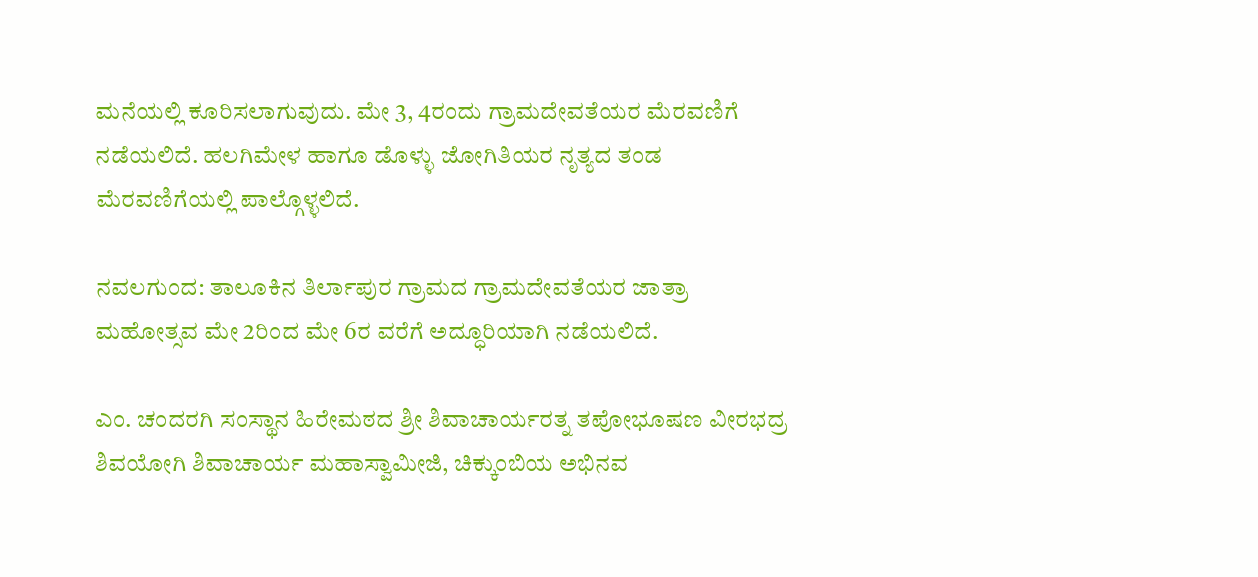ಮನೆಯಲ್ಲಿ ಕೂರಿಸಲಾಗುವುದು. ಮೇ 3, 4ರಂದು ಗ್ರಾಮದೇವತೆಯರ ಮೆರವಣಿಗೆ ನಡೆಯಲಿದೆ. ಹಲಗಿಮೇಳ ಹಾಗೂ ಡೊಳ್ಳು ಜೋಗಿತಿಯರ ನೃತ್ಯದ ತಂಡ ಮೆರವಣಿಗೆಯಲ್ಲಿ ಪಾಲ್ಗೊಳ್ಳಲಿದೆ.

ನವಲಗುಂದ: ತಾಲೂಕಿನ ತಿರ್ಲಾಪುರ ಗ್ರಾಮದ ಗ್ರಾಮದೇವತೆಯರ ಜಾತ್ರಾ ಮಹೋತ್ಸವ ಮೇ 2ರಿಂದ ಮೇ 6ರ ವರೆಗೆ ಅದ್ಧೂರಿಯಾಗಿ ನಡೆಯಲಿದೆ.

ಎಂ. ಚಂದರಗಿ ಸಂಸ್ಥಾನ ಹಿರೇಮಠದ ಶ್ರೀ ಶಿವಾಚಾರ್ಯರತ್ನ ತಪೋಭೂಷಣ ವೀರಭದ್ರ ಶಿವಯೋಗಿ ಶಿವಾಚಾರ್ಯ ಮಹಾಸ್ವಾಮೀಜಿ, ಚಿಕ್ಕುಂಬಿಯ ಅಭಿನವ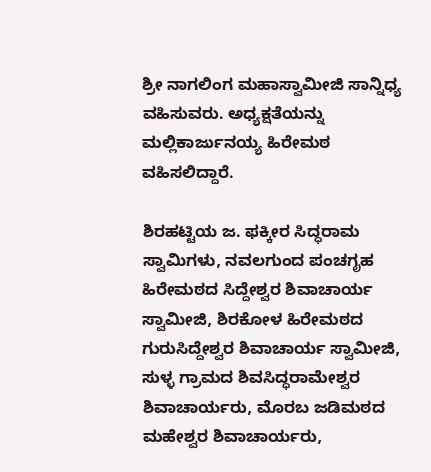ಶ್ರೀ ನಾಗಲಿಂಗ ಮಹಾಸ್ವಾಮೀಜಿ ಸಾನ್ನಿಧ್ಯ ವಹಿಸುವರು. ಅಧ್ಯಕ್ಷತೆಯನ್ನು ಮಲ್ಲಿಕಾರ್ಜುನಯ್ಯ ಹಿರೇಮಠ ವಹಿಸಲಿದ್ದಾರೆ.

ಶಿರಹಟ್ಟಿಯ ಜ. ಫಕ್ಕೀರ ಸಿದ್ಧರಾಮ ಸ್ವಾಮಿಗಳು, ನವಲಗುಂದ ಪಂಚಗೃಹ ಹಿರೇಮಠದ ಸಿದ್ದೇಶ್ವರ ಶಿವಾಚಾರ್ಯ ಸ್ವಾಮೀಜಿ, ಶಿರಕೋಳ ಹಿರೇಮಠದ ಗುರುಸಿದ್ದೇಶ್ವರ ಶಿವಾಚಾರ್ಯ ಸ್ವಾಮೀಜಿ, ಸುಳ್ಳ ಗ್ರಾಮದ ಶಿವಸಿದ್ಧರಾಮೇಶ್ವರ ಶಿವಾಚಾರ್ಯರು, ಮೊರಬ ಜಡಿಮಠದ ಮಹೇಶ್ವರ ಶಿವಾಚಾರ್ಯರು,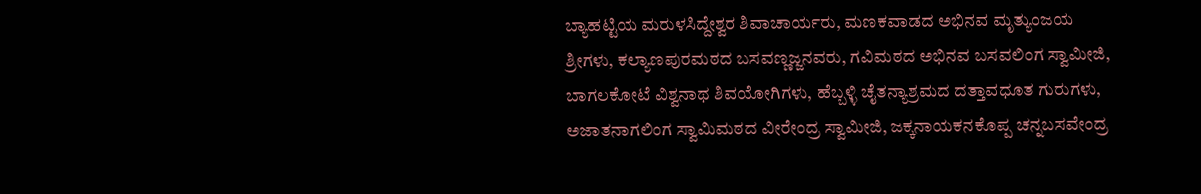ಬ್ಯಾಹಟ್ಟಿಯ ಮರುಳಸಿದ್ದೇಶ್ವರ ಶಿವಾಚಾರ್ಯರು, ಮಣಕವಾಡದ ಅಭಿನವ ಮೃತ್ಯುಂಜಯ ಶ್ರೀಗಳು, ಕಲ್ಯಾಣಪುರಮಠದ ಬಸವಣ್ಣಜ್ಜನವರು, ಗವಿಮಠದ ಅಭಿನವ ಬಸವಲಿಂಗ ಸ್ವಾಮೀಜಿ, ಬಾಗಲಕೋಟೆ ವಿಶ್ವನಾಥ ಶಿವಯೋಗಿಗಳು, ಹೆಬ್ಬಳ್ಳಿ ಚೈತನ್ಯಾಶ್ರಮದ ದತ್ತಾವಧೂತ ಗುರುಗಳು, ಅಜಾತನಾಗಲಿಂಗ ಸ್ವಾಮಿಮಠದ ವೀರೇಂದ್ರ ಸ್ವಾಮೀಜಿ, ಜಕ್ಕನಾಯಕನಕೊಪ್ಪ ಚನ್ನಬಸವೇಂದ್ರ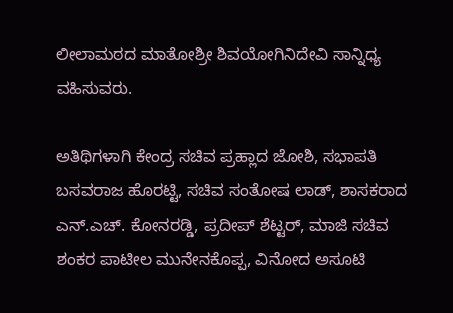ಲೀಲಾಮಠದ ಮಾತೋಶ್ರೀ ಶಿವಯೋಗಿನಿದೇವಿ ಸಾನ್ನಿಧ್ಯ ವಹಿಸುವರು.

ಅತಿಥಿಗಳಾಗಿ ಕೇಂದ್ರ ಸಚಿವ ಪ್ರಹ್ಲಾದ ಜೋಶಿ, ಸಭಾಪತಿ ಬಸವರಾಜ ಹೊರಟ್ಟಿ, ಸಚಿವ ಸಂತೋಷ ಲಾಡ್, ಶಾಸಕರಾದ ಎನ್.ಎಚ್. ಕೋನರಡ್ಡಿ, ಪ್ರದೀಪ್ ಶೆಟ್ಟರ್, ಮಾಜಿ ಸಚಿವ ಶಂಕರ ಪಾಟೀಲ ಮುನೇನಕೊಪ್ಪ, ವಿನೋದ ಅಸೂಟಿ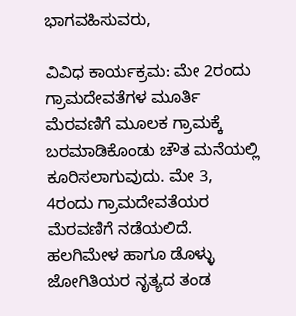ಭಾಗವಹಿಸುವರು,

ವಿವಿಧ ಕಾರ್ಯಕ್ರಮ: ಮೇ 2ರಂದು ಗ್ರಾಮದೇವತೆಗಳ ಮೂರ್ತಿ ಮೆರವಣಿಗೆ ಮೂಲಕ ಗ್ರಾಮಕ್ಕೆ ಬರಮಾಡಿಕೊಂಡು ಚೌತ ಮನೆಯಲ್ಲಿ ಕೂರಿಸಲಾಗುವುದು. ಮೇ 3, 4ರಂದು ಗ್ರಾಮದೇವತೆಯರ ಮೆರವಣಿಗೆ ನಡೆಯಲಿದೆ. ಹಲಗಿಮೇಳ ಹಾಗೂ ಡೊಳ್ಳು ಜೋಗಿತಿಯರ ನೃತ್ಯದ ತಂಡ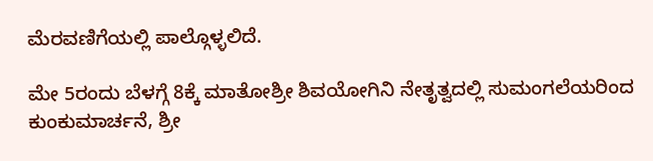ಮೆರವಣಿಗೆಯಲ್ಲಿ ಪಾಲ್ಗೊಳ್ಳಲಿದೆ.

ಮೇ 5ರಂದು ಬೆಳಗ್ಗೆ 8ಕ್ಕೆ ಮಾತೋಶ್ರೀ ಶಿವಯೋಗಿನಿ ನೇತೃತ್ವದಲ್ಲಿ ಸುಮಂಗಲೆಯರಿಂದ ಕುಂಕುಮಾರ್ಚನೆ, ಶ್ರೀ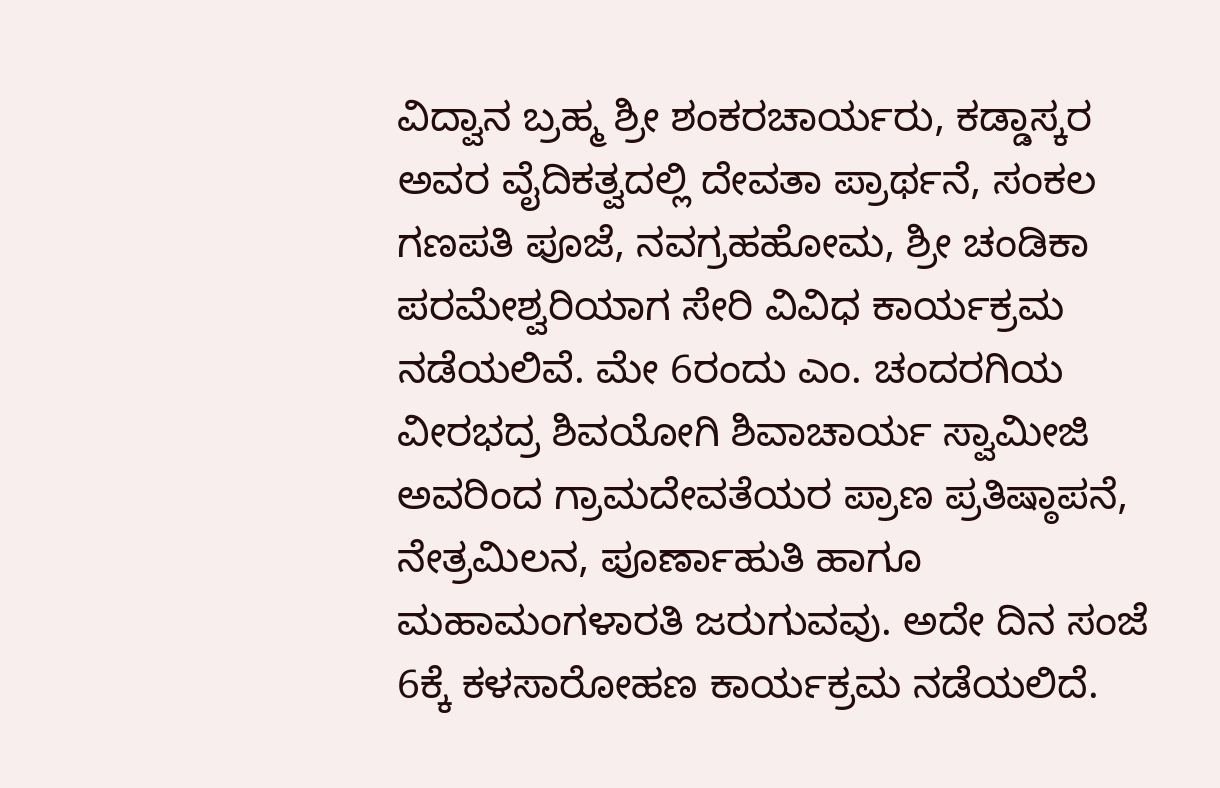ವಿದ್ವಾನ ಬ್ರಹ್ಮ ಶ್ರೀ ಶಂಕರಚಾರ್ಯರು, ಕಡ್ಡಾಸ್ಕರ ಅವರ ವೈದಿಕತ್ವದಲ್ಲಿ ದೇವತಾ ಪ್ರಾರ್ಥನೆ, ಸಂಕಲ ಗಣಪತಿ ಪೂಜೆ, ನವಗ್ರಹಹೋಮ, ಶ್ರೀ ಚಂಡಿಕಾ ಪರಮೇಶ್ವರಿಯಾಗ ಸೇರಿ ವಿವಿಧ ಕಾರ್ಯಕ್ರಮ ನಡೆಯಲಿವೆ. ಮೇ 6ರಂದು ಎಂ. ಚಂದರಗಿಯ ವೀರಭದ್ರ ಶಿವಯೋಗಿ ಶಿವಾಚಾರ್ಯ ಸ್ವಾಮೀಜಿ ಅವರಿಂದ ಗ್ರಾಮದೇವತೆಯರ ಪ್ರಾಣ ಪ್ರತಿಷ್ಠಾಪನೆ, ನೇತ್ರಮಿಲನ, ಪೂರ್ಣಾಹುತಿ ಹಾಗೂ ಮಹಾಮಂಗಳಾರತಿ ಜರುಗುವವು. ಅದೇ ದಿನ ಸಂಜೆ 6ಕ್ಕೆ ಕಳಸಾರೋಹಣ ಕಾರ್ಯಕ್ರಮ ನಡೆಯಲಿದೆ.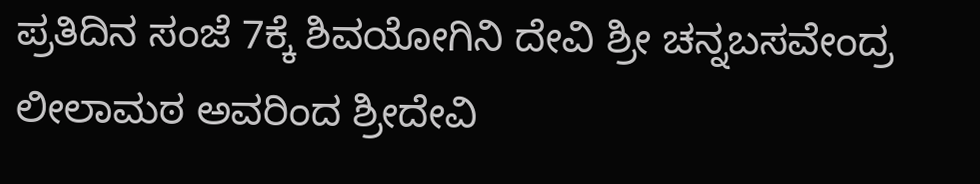ಪ್ರತಿದಿನ ಸಂಜೆ 7ಕ್ಕೆ ಶಿವಯೋಗಿನಿ ದೇವಿ ಶ್ರೀ ಚನ್ನಬಸವೇಂದ್ರ ಲೀಲಾಮಠ ಅವರಿಂದ ಶ್ರೀದೇವಿ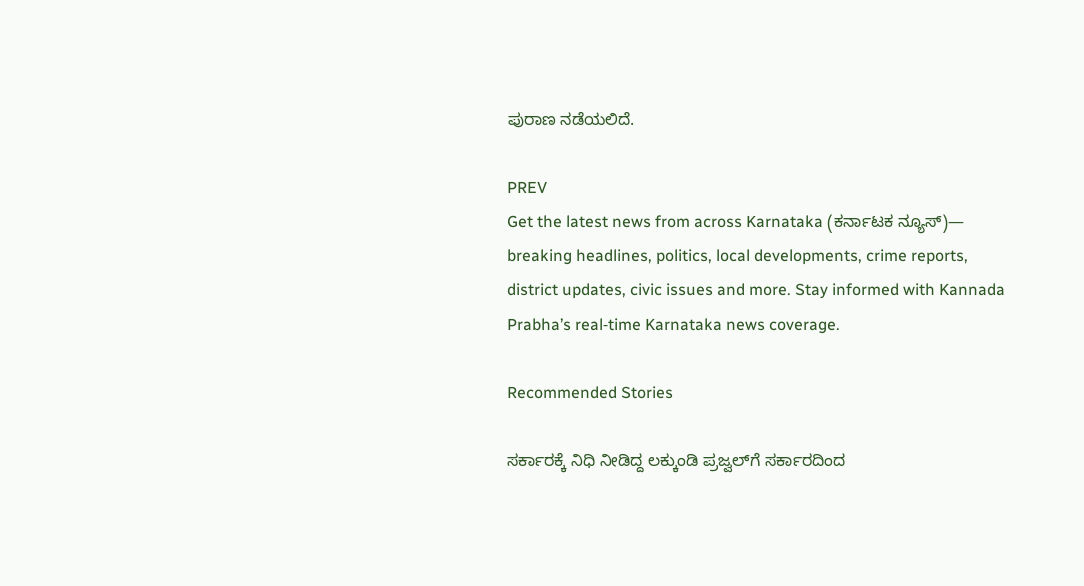ಪುರಾಣ ನಡೆಯಲಿದೆ.

PREV
Get the latest news from across Karnataka (ಕರ್ನಾಟಕ ನ್ಯೂಸ್)— breaking headlines, politics, local developments, crime reports, district updates, civic issues and more. Stay informed with Kannada Prabha’s real‑time Karnataka news coverage.

Recommended Stories

ಸರ್ಕಾರಕ್ಕೆ ನಿಧಿ ನೀಡಿದ್ದ ಲಕ್ಕುಂಡಿ ಪ್ರಜ್ವಲ್‌ಗೆ ಸರ್ಕಾರದಿಂದ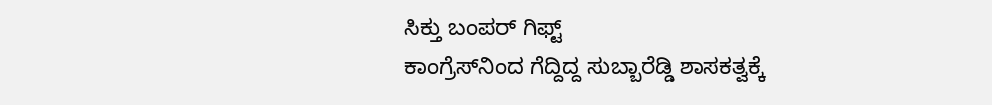ಸಿಕ್ತು ಬಂಪರ್ ಗಿಫ್ಟ್
ಕಾಂಗ್ರೆಸ್‌ನಿಂದ ಗೆದ್ದಿದ್ದ ಸುಬ್ಬಾರೆಡ್ಡಿ ಶಾಸಕತ್ವಕ್ಕೆ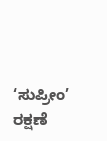‘ಸುಪ್ರೀಂ’ ರಕ್ಷಣೆ